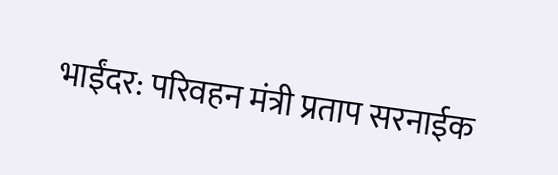भाईंदर: परिवहन मंत्री प्रताप सरनाईक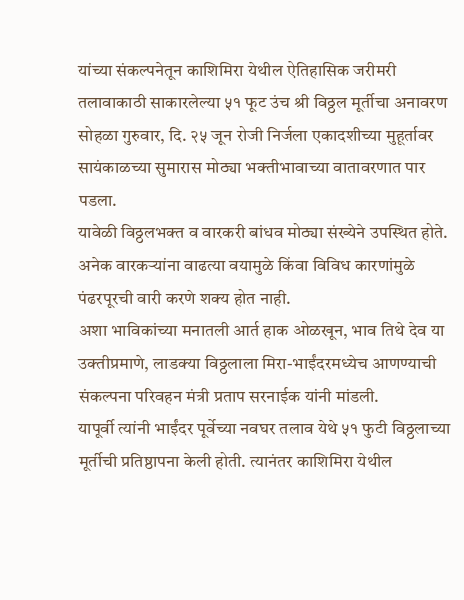यांच्या संकल्पनेतून काशिमिरा येथील ऐतिहासिक जरीमरी तलावाकाठी साकारलेल्या ५१ फूट उंच श्री विठ्ठल मूर्तीचा अनावरण सोहळा गुरुवार, दि. २५ जून रोजी निर्जला एकादशीच्या मुहूर्तावर सायंकाळच्या सुमारास मोठ्या भक्तीभावाच्या वातावरणात पार पडला.
यावेळी विठ्ठलभक्त व वारकरी बांधव मोठ्या संख्येने उपस्थित होते. अनेक वारकऱ्यांना वाढत्या वयामुळे किंवा विविध कारणांमुळे पंढरपूरची वारी करणे शक्य होत नाही.
अशा भाविकांच्या मनातली आर्त हाक ओळखून, भाव तिथे देव या उक्तीप्रमाणे, लाडक्या विठ्ठलाला मिरा-भाईंदरमध्येच आणण्याची संकल्पना परिवहन मंत्री प्रताप सरनाईक यांनी मांडली.
यापूर्वी त्यांनी भाईंदर पूर्वेच्या नवघर तलाव येथे ५१ फुटी विठ्ठलाच्या मूर्तीची प्रतिष्ठापना केली होती. त्यानंतर काशिमिरा येथील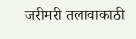जरीमरी तलावाकाठी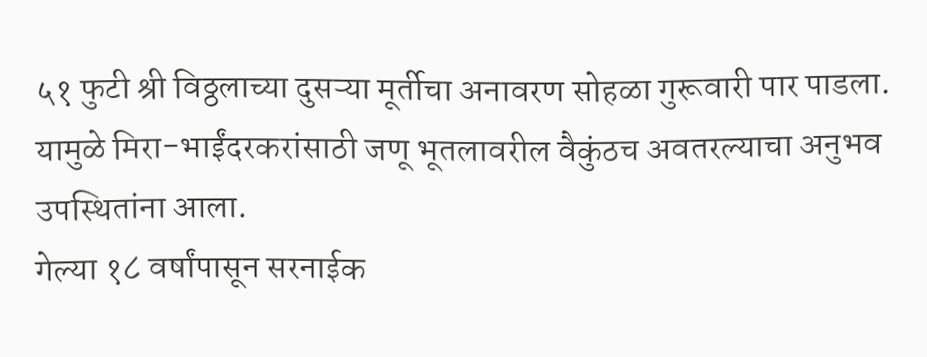५१ फुटी श्री विठ्ठलाच्या दुसऱ्या मूर्तीचा अनावरण सोहळा गुरूवारी पार पाडला. यामुळे मिरा-भाईंदरकरांसाठी जणू भूतलावरील वैकुंठच अवतरल्याचा अनुभव उपस्थितांना आला.
गेल्या १८ वर्षांपासून सरनाईक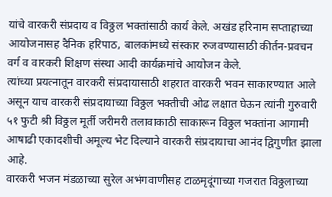यांचे वारकरी संप्रदाय व विठ्ठल भक्तांसाठी कार्य केले. अखंड हरिनाम सप्ताहाच्या आयोजनासह दैनिक हरिपाठ, बालकांमध्ये संस्कार रुजवण्यासाठी कीर्तन-प्रवचन वर्ग व वारकरी शिक्षण संस्था आदी कार्यक्रमांचे आयोजन केले.
त्यांच्या प्रयत्नातून वारकरी संप्रदायासाठी शहरात वारकरी भवन साकारण्यात आले असून याच वारकरी संप्रदायाच्या विठ्ठल भक्तीची ओढ लक्षात घेऊन त्यांनी गुरुवारी ५१ फुटी श्री विठ्ठल मूर्ती जरीमरी तलावाकाठी साकारून विठ्ठल भक्तांना आगामी आषाढी एकादशीची अमूल्य भेट दिल्याने वारकरी संप्रदायाचा आनंद द्विगुणीत झाला आहे.
वारकरी भजन मंडळाच्या सुरेल अभंगवाणीसह टाळमृदूंगाच्या गजरात विठ्ठलाच्या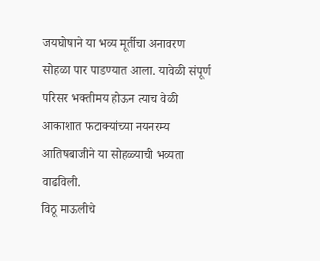जयघोषाने या भव्य मूर्तीचा अनावरण सोहळा पार पाडण्यात आला. यावेळी संपूर्ण परिसर भक्तीमय होऊन त्याच वेळी आकाशात फटाक्यांच्या नयनरम्य आतिषबाजीने या सोहळ्याची भव्यता वाढविली.
विठू माऊलीचे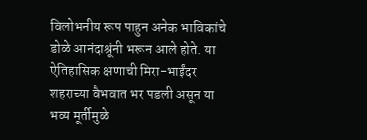विलोभनीय रूप पाहुन अनेक भाविकांचे डोळे आनंदाश्रूंनी भरून आले होते. या ऐतिहासिक क्षणाची मिरा-भाईंदर शहराच्या वैभवात भर पडली असून या भव्य मूर्तीमुळे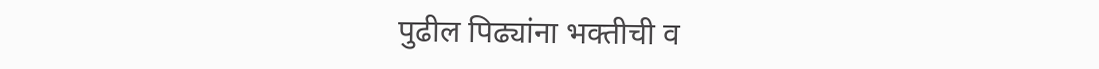पुढील पिढ्यांना भक्तीची व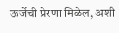ऊर्जेची प्रेरणा मिळेल, अशी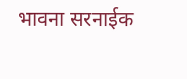भावना सरनाईक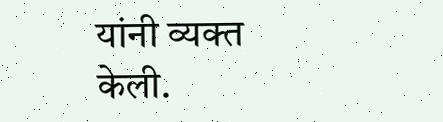यांनी व्यक्त केली.